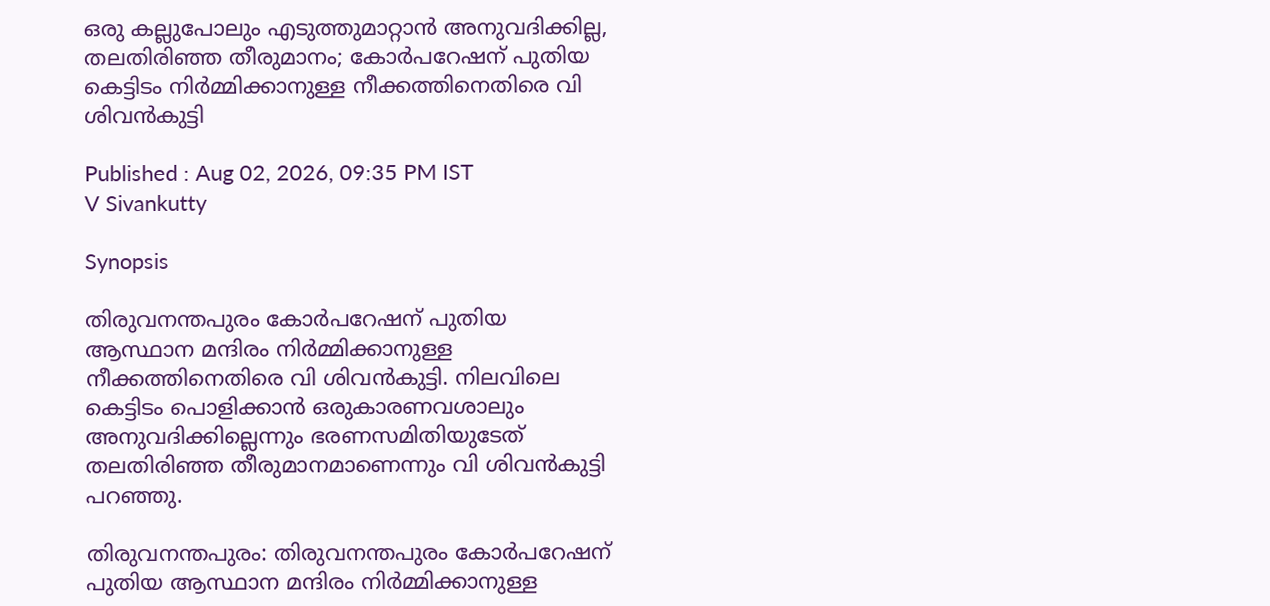ഒരു കല്ലുപോലും എടുത്തുമാറ്റാൻ അനുവദിക്കില്ല, തലതിരിഞ്ഞ തീരുമാനം; കോർപറേഷന് പുതിയ കെട്ടിടം നിർമ്മിക്കാനുള്ള നീക്കത്തിനെതിരെ വി ശിവൻകുട്ടി

Published : Aug 02, 2026, 09:35 PM IST
V Sivankutty

Synopsis

തിരുവനന്തപുരം കോർപറേഷന് പുതിയ ആസ്ഥാന മന്ദിരം നിർമ്മിക്കാനുള്ള നീക്കത്തിനെതിരെ വി ശിവൻകുട്ടി. നിലവിലെ കെട്ടിടം പൊളിക്കാൻ ഒരുകാരണവശാലും അനുവദിക്കില്ലെന്നും ഭരണസമിതിയുടേത് തലതിരിഞ്ഞ തീരുമാനമാണെന്നും വി ശിവൻകുട്ടി പറഞ്ഞു.

തിരുവനന്തപുരം: തിരുവനന്തപുരം കോർപറേഷന് പുതിയ ആസ്ഥാന മന്ദിരം നിർമ്മിക്കാനുള്ള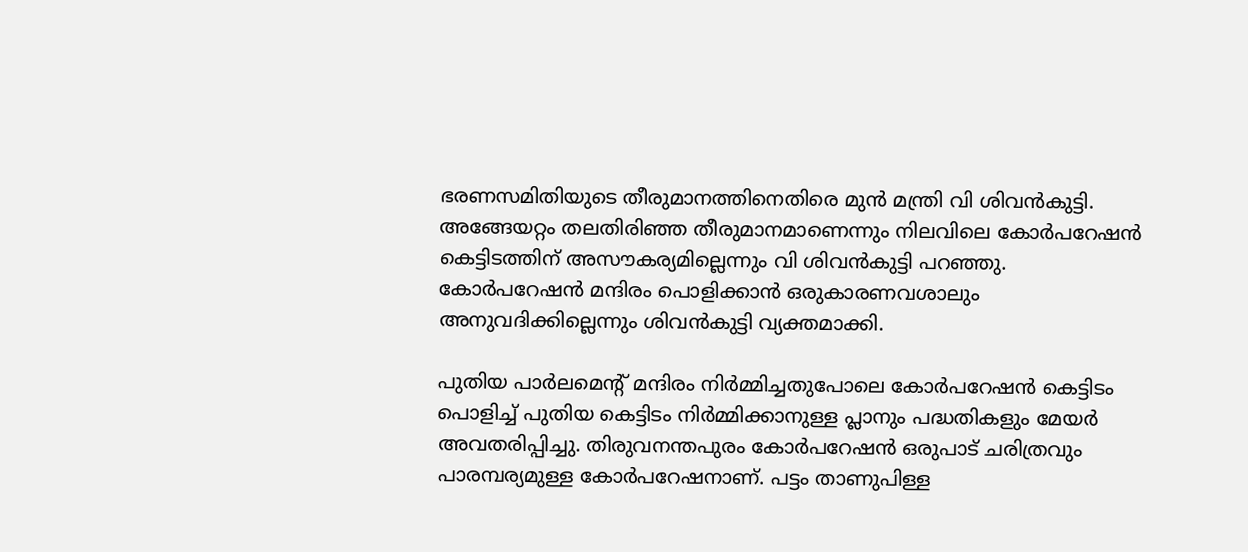ഭരണസമിതിയുടെ തീരുമാനത്തിനെതിരെ മുൻ മന്ത്രി വി ശിവൻകുട്ടി. അങ്ങേയറ്റം തലതിരിഞ്ഞ തീരുമാനമാണെന്നും നിലവിലെ കോ‍‍ർപറേഷൻ കെട്ടിടത്തിന് അസൗകര്യമില്ലെന്നും വി ശിവൻകുട്ടി പറഞ്ഞു. കോ‍ർപറേഷൻ മന്ദിരം പൊളിക്കാൻ ഒരുകാരണവശാലും അനുവദിക്കില്ലെന്നും ശിവൻകുട്ടി വ്യക്തമാക്കി.

പുതിയ പാർലമെൻ്റ് മന്ദിരം നിർമ്മിച്ചതുപോലെ കോർപറേഷൻ കെട്ടിടം പൊളിച്ച് പുതിയ കെട്ടിടം നിർമ്മിക്കാനുള്ള പ്ലാനും പദ്ധതികളും മേയർ അവതരിപ്പിച്ചു. തിരുവനന്തപുരം കോർപറേഷൻ ഒരുപാട് ചരിത്രവും പാരമ്പര്യമുള്ള കോർപറേഷനാണ്. പട്ടം താണുപിള്ള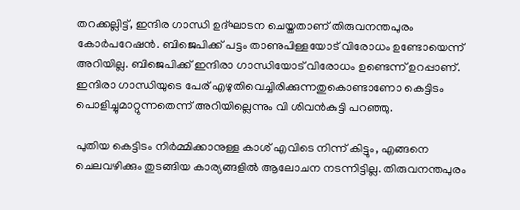തറക്കല്ലിട്ട്, ഇന്ദിര ഗാന്ധി ഉദ്ഘാടന ചെയ്തതാണ് തിരുവനന്തപുരം കോർപറേഷൻ. ബിജെപിക്ക് പട്ടം താണുപിള്ളയോട് വിരോധം ഉണ്ടോയെന്ന് അറിയില്ല. ബിജെപിക്ക് ഇന്ദിരാ ഗാന്ധിയോട് വിരോധം ഉണ്ടെന്ന് ഉറപ്പാണ്. ഇന്ദിരാ ഗാന്ധിയുടെ പേര് എഴുതിവെച്ചിരിക്കുന്നതുകൊണ്ടാണോ കെട്ടിടം പൊളിച്ചുമാറ്റുന്നതെന്ന് അറിയില്ലെന്നും വി ശിവൻകുട്ടി പറഞ്ഞു.

പുതിയ കെട്ടിടം നിർമ്മിക്കാനുള്ള കാശ് എവിടെ നിന്ന് കിട്ടും, എങ്ങനെ ചെലവഴിക്കും തുടങ്ങിയ കാര്യങ്ങളിൽ ആലോചന നടന്നിട്ടില്ല. തിരുവനന്തപുരം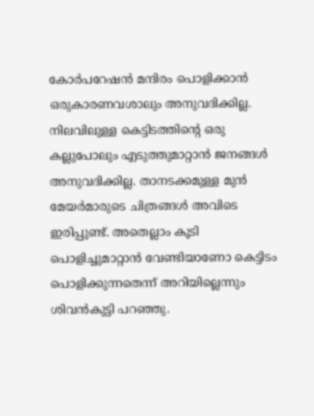കോ‍ർപറേഷൻ മന്ദിരം പൊളിക്കാൻ ഒരുകാരണവശാലും അനുവദിക്കില്ല. നിലവിലുള്ള കെട്ടിടത്തിൻ്റെ ഒരു കല്ലുപോലും എടുത്തുമാറ്റാൻ ജനങ്ങൾ അനുവദിക്കില്ല. താനടക്കമുള്ള മുൻ മേയ‍ർമാരുടെ ചിത്രങ്ങൾ അവിടെ ഇരിപ്പുണ്ട്. അതെല്ലാം കൂടി പൊളിച്ചുമാറ്റാൻ വേണ്ടിയാണോ കെട്ടിടം പൊളിക്കുന്നതെന്ന് അറിയില്ലെന്നും ശിവൻകുട്ടി പറഞ്ഞു.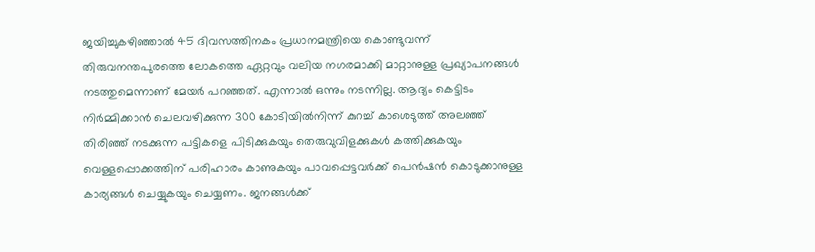ജയിച്ചുകഴിഞ്ഞാൽ 45 ദിവസത്തിനകം പ്രധാനമന്ത്രിയെ കൊണ്ടുവന്ന് തിരുവനന്തപുരത്തെ ലോകത്തെ ഏറ്റവും വലിയ നഗരമാക്കി മാറ്റാനുള്ള പ്രഖ്യാപനങ്ങൾ നടത്തുമെന്നാണ് മേയ‍ർ പറഞ്ഞത്. എന്നാൽ ഒന്നും നടന്നില്ല. ആദ്യം കെട്ടിടം നിർമ്മിക്കാൻ ചെലവഴിക്കുന്ന 300 കോടിയിൽനിന്ന് കുറച്ച് കാശെടുത്ത് അല‍‌ഞ്ഞ് തിരിഞ്ഞ് നടക്കുന്ന പട്ടികളെ പിടിക്കുകയും തെരുവുവിളക്കുകൾ കത്തിക്കുകയും വെള്ളപ്പൊക്കത്തിന് പരിഹാരം കാണുകയും പാവപ്പെട്ടവ‍‌ർക്ക് പെൻഷൻ കൊടുക്കാനുള്ള കാര്യങ്ങൾ ചെയ്യുകയും ചെയ്യണം. ജനങ്ങൾക്ക്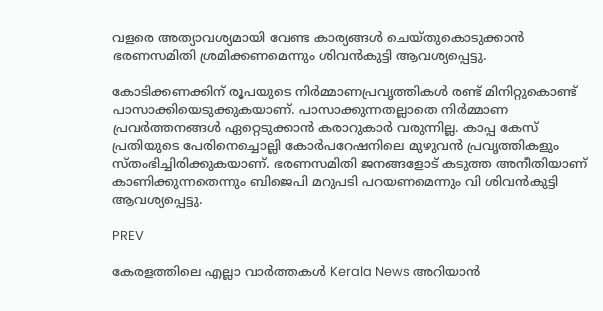വളരെ അത്യാവശ്യമായി വേണ്ട കാര്യങ്ങൾ ചെയ്തുകൊടുക്കാൻ ഭരണസമിതി ശ്രമിക്കണമെന്നും ശിവൻകുട്ടി ആവശ്യപ്പെട്ടു.

കോടിക്കണക്കിന് രൂപയുടെ നി‍ർമ്മാണപ്രവൃത്തികൾ രണ്ട് മിനിറ്റുകൊണ്ട് പാസാക്കിയെടുക്കുകയാണ്. പാസാക്കുന്നതല്ലാതെ നി‍ർമ്മാണ പ്രവർത്തനങ്ങൾ ഏറ്റെടുക്കാൻ കരാറുകാർ വരുന്നില്ല. കാപ്പ കേസ് പ്രതിയുടെ പേരിനെച്ചൊല്ലി കോ‍ർപറേഷനിലെ മുഴുവൻ പ്രവൃത്തികളും സ്തംഭിച്ചിരിക്കുകയാണ്. ഭരണസമിതി ജനങ്ങളോട് കടുത്ത അനീതിയാണ് കാണിക്കുന്നതെന്നും ബിജെപി മറുപടി പറയണമെന്നും വി ശിവൻകുട്ടി ആവശ്യപ്പെട്ടു.

PREV

കേരളത്തിലെ എല്ലാ വാർത്തകൾ Kerala News അറിയാൻ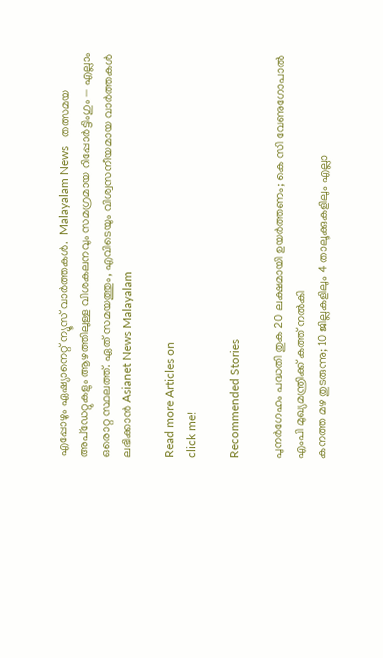എപ്പോഴും ഏഷ്യാനെറ്റ് ന്യൂസ് വാർത്തകൾ.  Malayalam News   തത്സമയ അപ്‌ഡേറ്റുകളും ആഴത്തിലുള്ള വിശകലനവും സമഗ്രമായ റിപ്പോർട്ടിംഗും — എല്ലാം ഒരൊറ്റ സ്ഥലത്ത്. ഏത് സമയത്തും, എവിടെയും വിശ്വസനീയമായ വാർത്തകൾ ലഭിക്കാൻ Asianet News Malayalam

Read more Articles on
click me!

Recommended Stories

പുനര്‍ഗേഹം പദ്ധതി തുക 20 ലക്ഷമായി ഉയര്‍ത്തണം; കെ സി വേണുഗോപാല്‍ എംപി മുഖ്യമന്ത്രിക്ക് കത്ത് നല്‍കി
കനത്ത മഴ തുടരുന്നു; 10 ജില്ലകളിലും 4 താലൂക്കുകളിലും എല്ലാ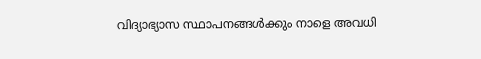വിദ്യാഭ്യാസ സ്ഥാപനങ്ങൾക്കും നാളെ അവധി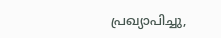പ്രഖ്യാപിച്ചു,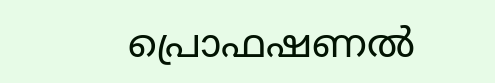പ്രൊഫഷണൽ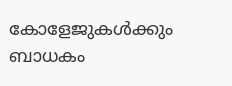കോളേജുകൾക്കും ബാധകം